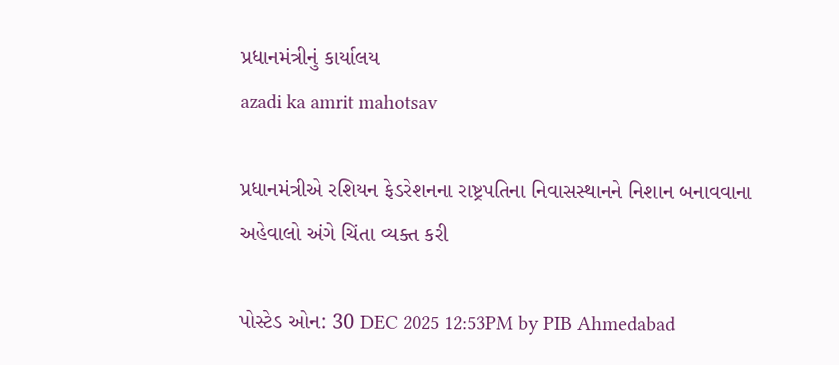પ્રધાનમંત્રીનું કાર્યાલય
azadi ka amrit mahotsav

પ્રધાનમંત્રીએ રશિયન ફેડરેશનના રાષ્ટ્રપતિના નિવાસસ્થાનને નિશાન બનાવવાના અહેવાલો અંગે ચિંતા વ્યક્ત કરી

પોસ્ટેડ ઓન: 30 DEC 2025 12:53PM by PIB Ahmedabad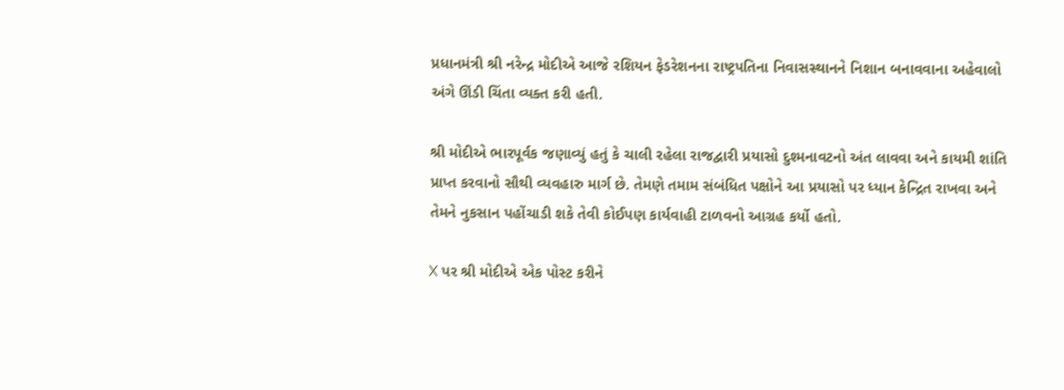પ્રધાનમંત્રી શ્રી નરેન્દ્ર મોદીએ આજે રશિયન ફેડરેશનના રાષ્ટ્રપતિના નિવાસસ્થાનને નિશાન બનાવવાના અહેવાલો અંગે ઊંડી ચિંતા વ્યક્ત કરી હતી.

શ્રી મોદીએ ભારપૂર્વક જણાવ્યું હતું કે ચાલી રહેલા રાજદ્વારી પ્રયાસો દુશ્મનાવટનો અંત લાવવા અને કાયમી શાંતિ પ્રાપ્ત કરવાનો સૌથી વ્યવહારુ માર્ગ છે. તેમણે તમામ સંબંધિત પક્ષોને આ પ્રયાસો પર ધ્યાન કેન્દ્રિત રાખવા અને તેમને નુકસાન પહોંચાડી શકે તેવી કોઈપણ કાર્યવાહી ટાળવનો આગ્રહ કર્યો હતો.

X પર શ્રી મોદીએ એક પોસ્ટ કરીને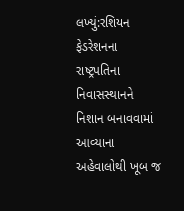લખ્યું:રશિયન ફેડરેશનના રાષ્ટ્રપતિના નિવાસસ્થાનને નિશાન બનાવવામાં આવ્યાના અહેવાલોથી ખૂબ જ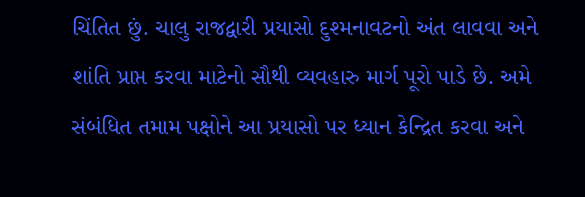ચિંતિત છું. ચાલુ રાજદ્વારી પ્રયાસો દુશ્મનાવટનો અંત લાવવા અને શાંતિ પ્રાપ્ત કરવા માટેનો સૌથી વ્યવહારુ માર્ગ પૂરો પાડે છે. અમે સંબંધિત તમામ પક્ષોને આ પ્રયાસો પર ધ્યાન કેન્દ્રિત કરવા અને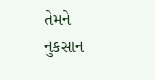તેમને નુકસાન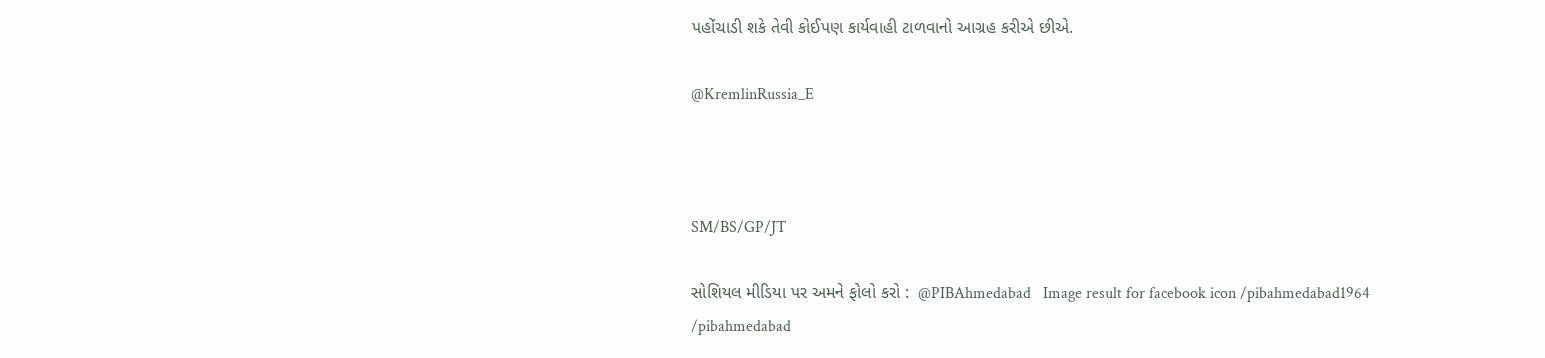પહોંચાડી શકે તેવી કોઈપણ કાર્યવાહી ટાળવાનો આગ્રહ કરીએ છીએ.

@KremlinRussia_E



SM/BS/GP/JT

સોશિયલ મીડિયા પર અમને ફોલો કરો :  @PIBAhmedabad   Image result for facebook icon /pibahmedabad1964    /pibahmedabad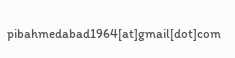pibahmedabad1964[at]gmail[dot]com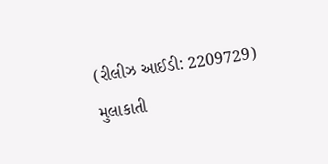(રીલીઝ આઈડી: 2209729) મુલાકાતી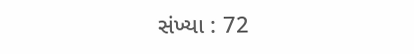સંખ્યા : 72